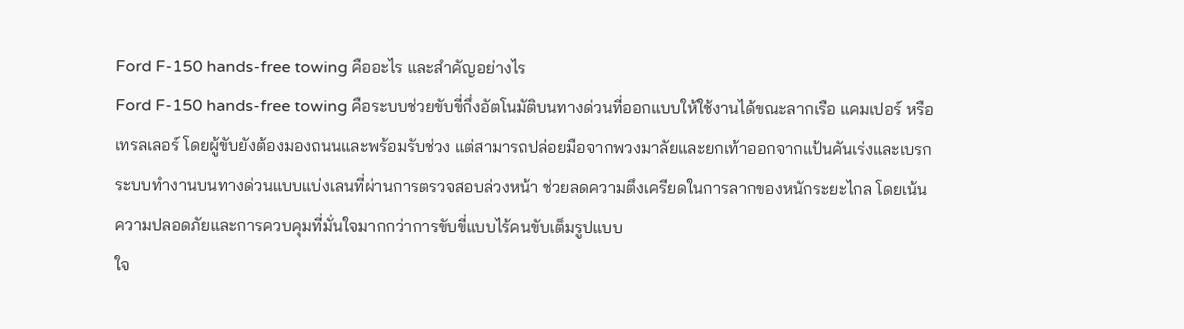Ford F-150 hands-free towing คืออะไร และสำคัญอย่างไร
Ford F-150 hands-free towing คือระบบช่วยขับขี่กึ่งอัตโนมัติบนทางด่วนที่ออกแบบให้ใช้งานได้ขณะลากเรือ แคมเปอร์ หรือเทรลเลอร์ โดยผู้ขับยังต้องมองถนนและพร้อมรับช่วง แต่สามารถปล่อยมือจากพวงมาลัยและยกเท้าออกจากแป้นคันเร่งและเบรก ระบบทำงานบนทางด่วนแบบแบ่งเลนที่ผ่านการตรวจสอบล่วงหน้า ช่วยลดความตึงเครียดในการลากของหนักระยะไกล โดยเน้นความปลอดภัยและการควบคุมที่มั่นใจมากกว่าการขับขี่แบบไร้คนขับเต็มรูปแบบ
ใจ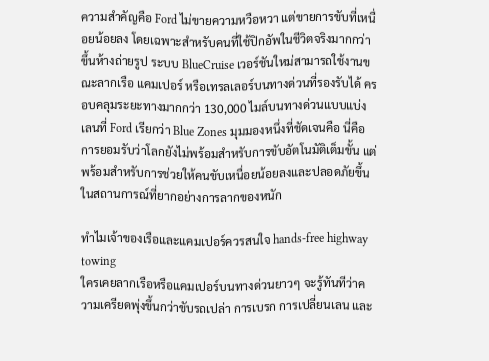ความสำคัญคือ Ford ไม่ขายความหวือหวา แต่ขายการขับที่เหนื่อยน้อยลง โดยเฉพาะสำหรับคนที่ใช้ปิกอัพในชีวิตจริงมากกว่าขึ้นห้างถ่ายรูป ระบบ BlueCruise เวอร์ชันใหม่สามารถใช้งานขณะลากเรือ แคมเปอร์ หรือเทรลเลอร์บนทางด่วนที่รองรับได้ ครอบคลุมระยะทางมากกว่า 130,000 ไมล์บนทางด่วนแบบแบ่งเลนที่ Ford เรียกว่า Blue Zones มุมมองหนึ่งที่ชัดเจนคือ นี่คือการยอมรับว่าโลกยังไม่พร้อมสำหรับการขับอัตโนมัติเต็มขั้น แต่พร้อมสำหรับการช่วยให้คนขับเหนื่อยน้อยลงและปลอดภัยขึ้นในสถานการณ์ที่ยากอย่างการลากของหนัก

ทำไมเจ้าของเรือและแคมเปอร์ควรสนใจ hands-free highway towing
ใครเคยลากเรือหรือแคมเปอร์บนทางด่วนยาวๆ จะรู้ทันทีว่าความเครียดพุ่งขึ้นกว่าขับรถเปล่า การเบรก การเปลี่ยนเลน และ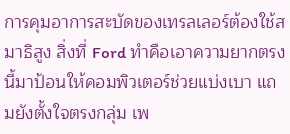การคุมอาการสะบัดของเทรลเลอร์ต้องใช้สมาธิสูง สิ่งที่ Ford ทำคือเอาความยากตรงนี้มาป้อนให้คอมพิวเตอร์ช่วยแบ่งเบา แถมยังตั้งใจตรงกลุ่ม เพ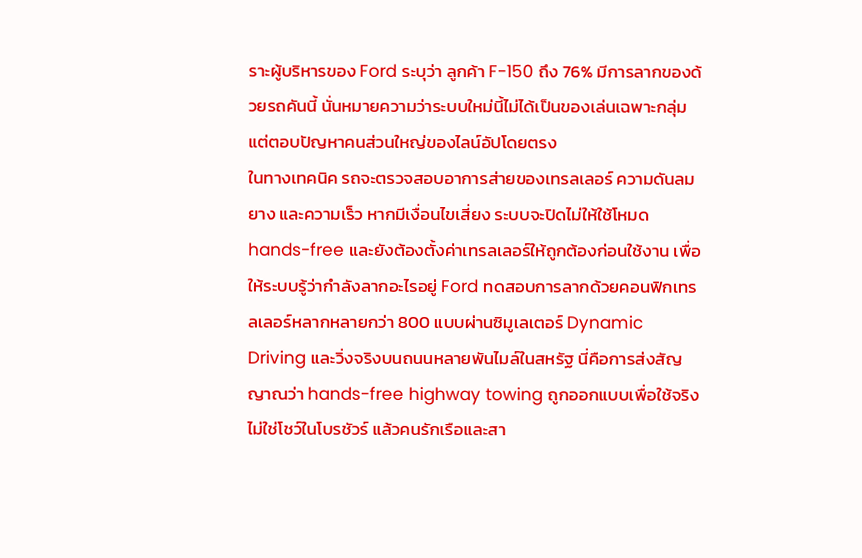ราะผู้บริหารของ Ford ระบุว่า ลูกค้า F-150 ถึง 76% มีการลากของด้วยรถคันนี้ นั่นหมายความว่าระบบใหม่นี้ไม่ได้เป็นของเล่นเฉพาะกลุ่ม แต่ตอบปัญหาคนส่วนใหญ่ของไลน์อัปโดยตรง
ในทางเทคนิค รถจะตรวจสอบอาการส่ายของเทรลเลอร์ ความดันลมยาง และความเร็ว หากมีเงื่อนไขเสี่ยง ระบบจะปิดไม่ให้ใช้โหมด hands-free และยังต้องตั้งค่าเทรลเลอร์ให้ถูกต้องก่อนใช้งาน เพื่อให้ระบบรู้ว่ากำลังลากอะไรอยู่ Ford ทดสอบการลากด้วยคอนฟิกเทรลเลอร์หลากหลายกว่า 800 แบบผ่านซิมูเลเตอร์ Dynamic Driving และวิ่งจริงบนถนนหลายพันไมล์ในสหรัฐ นี่คือการส่งสัญญาณว่า hands-free highway towing ถูกออกแบบเพื่อใช้จริง ไม่ใช่โชว์ในโบรชัวร์ แล้วคนรักเรือและสา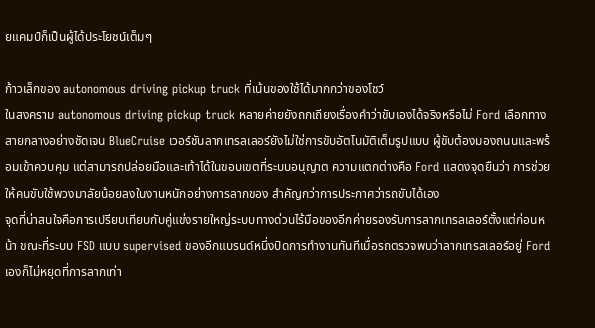ยแคมป์ก็เป็นผู้ได้ประโยชน์เต็มๆ

ก้าวเล็กของ autonomous driving pickup truck ที่เน้นของใช้ได้มากกว่าของโชว์
ในสงคราม autonomous driving pickup truck หลายค่ายยังถกเถียงเรื่องคำว่าขับเองได้จริงหรือไม่ Ford เลือกทางสายกลางอย่างชัดเจน BlueCruise เวอร์ชันลากเทรลเลอร์ยังไม่ใช่การขับอัตโนมัติเต็มรูปแบบ ผู้ขับต้องมองถนนและพร้อมเข้าควบคุม แต่สามารถปล่อยมือและเท้าได้ในขอบเขตที่ระบบอนุญาต ความแตกต่างคือ Ford แสดงจุดยืนว่า การช่วยให้คนขับใช้พวงมาลัยน้อยลงในงานหนักอย่างการลากของ สำคัญกว่าการประกาศว่ารถขับได้เอง
จุดที่น่าสนใจคือการเปรียบเทียบกับคู่แข่งรายใหญ่ระบบทางด่วนไร้มือของอีกค่ายรองรับการลากเทรลเลอร์ตั้งแต่ก่อนหน้า ขณะที่ระบบ FSD แบบ supervised ของอีกแบรนด์หนึ่งปิดการทำงานทันทีเมื่อรถตรวจพบว่าลากเทรลเลอร์อยู่ Ford เองก็ไม่หยุดที่การลากเท่า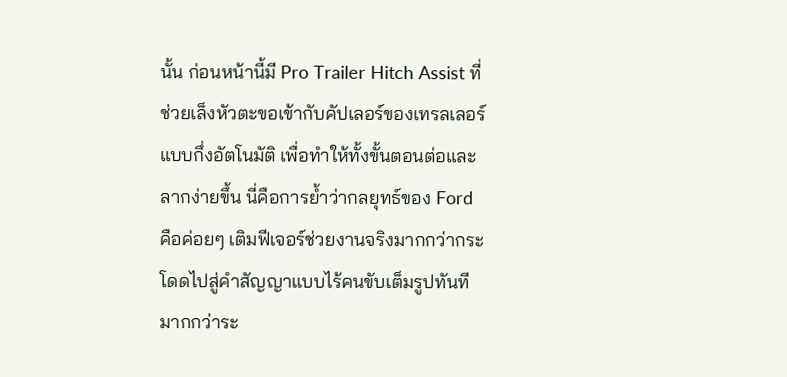นั้น ก่อนหน้านี้มี Pro Trailer Hitch Assist ที่ช่วยเล็งหัวตะขอเข้ากับคัปเลอร์ของเทรลเลอร์แบบกึ่งอัตโนมัติ เพื่อทำให้ทั้งขั้นตอนต่อและลากง่ายขึ้น นี่คือการย้ำว่ากลยุทธ์ของ Ford คือค่อยๆ เติมฟีเจอร์ช่วยงานจริงมากกว่ากระโดดไปสู่คำสัญญาแบบไร้คนขับเต็มรูปทันที
มากกว่าระ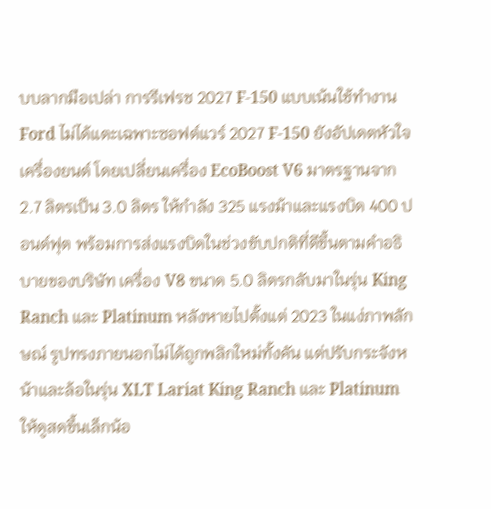บบลากมือเปล่า การรีเฟรช 2027 F-150 แบบเน้นใช้ทำงาน
Ford ไม่ได้แตะเฉพาะซอฟต์แวร์ 2027 F-150 ยังอัปเดตหัวใจเครื่องยนต์ โดยเปลี่ยนเครื่อง EcoBoost V6 มาตรฐานจาก 2.7 ลิตรเป็น 3.0 ลิตร ให้กำลัง 325 แรงม้าและแรงบิด 400 ปอนด์ฟุต พร้อมการส่งแรงบิดในช่วงขับปกติที่ดีขึ้นตามคำอธิบายของบริษัท เครื่อง V8 ขนาด 5.0 ลิตรกลับมาในรุ่น King Ranch และ Platinum หลังหายไปตั้งแต่ 2023 ในแง่ภาพลักษณ์ รูปทรงภายนอกไม่ได้ถูกพลิกใหม่ทั้งคัน แต่ปรับกระจังหน้าและล้อในรุ่น XLT Lariat King Ranch และ Platinum ให้ดูสดขึ้นเล็กน้อ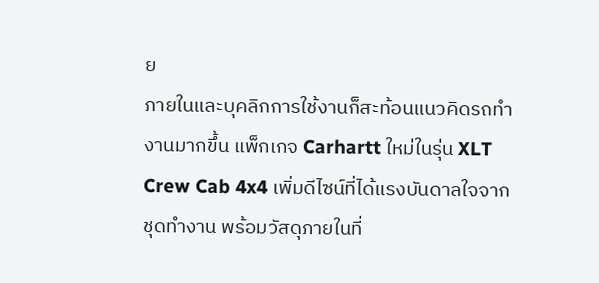ย
ภายในและบุคลิกการใช้งานก็สะท้อนแนวคิดรถทำงานมากขึ้น แพ็กเกจ Carhartt ใหม่ในรุ่น XLT Crew Cab 4x4 เพิ่มดีไซน์ที่ได้แรงบันดาลใจจากชุดทำงาน พร้อมวัสดุภายในที่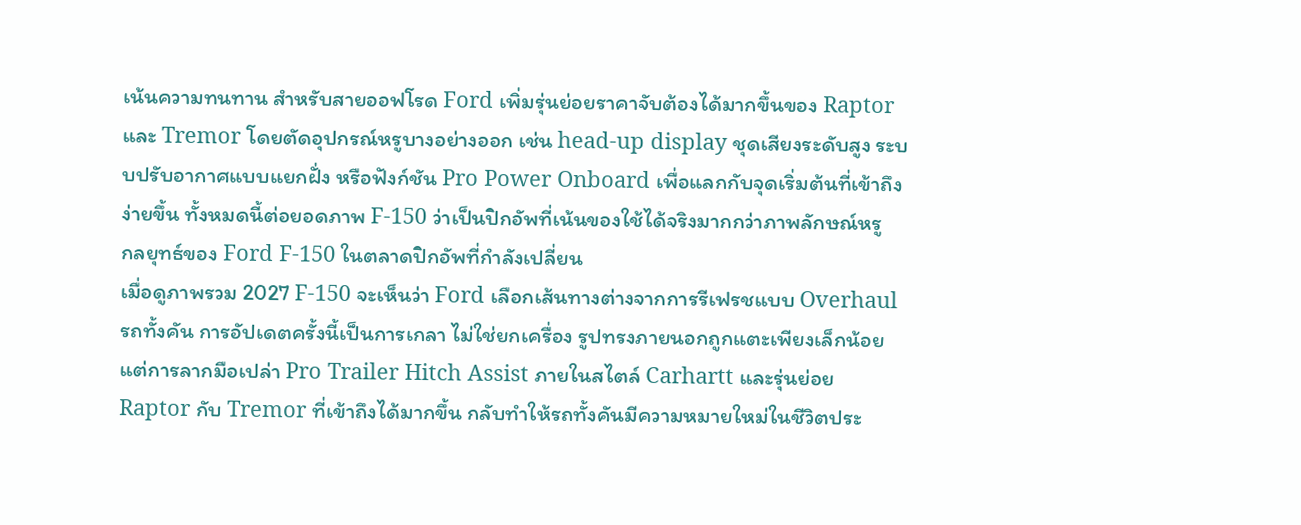เน้นความทนทาน สำหรับสายออฟโรด Ford เพิ่มรุ่นย่อยราคาจับต้องได้มากขึ้นของ Raptor และ Tremor โดยตัดอุปกรณ์หรูบางอย่างออก เช่น head-up display ชุดเสียงระดับสูง ระบบปรับอากาศแบบแยกฝั่ง หรือฟังก์ชัน Pro Power Onboard เพื่อแลกกับจุดเริ่มต้นที่เข้าถึงง่ายขึ้น ทั้งหมดนี้ต่อยอดภาพ F-150 ว่าเป็นปิกอัพที่เน้นของใช้ได้จริงมากกว่าภาพลักษณ์หรู
กลยุทธ์ของ Ford F-150 ในตลาดปิกอัพที่กำลังเปลี่ยน
เมื่อดูภาพรวม 2027 F-150 จะเห็นว่า Ford เลือกเส้นทางต่างจากการรีเฟรชแบบ Overhaul รถทั้งคัน การอัปเดตครั้งนี้เป็นการเกลา ไม่ใช่ยกเครื่อง รูปทรงภายนอกถูกแตะเพียงเล็กน้อย แต่การลากมือเปล่า Pro Trailer Hitch Assist ภายในสไตล์ Carhartt และรุ่นย่อย Raptor กับ Tremor ที่เข้าถึงได้มากขึ้น กลับทำให้รถทั้งคันมีความหมายใหม่ในชีวิตประ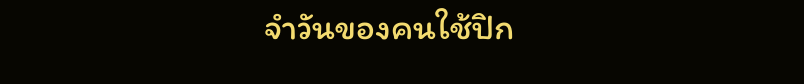จำวันของคนใช้ปิก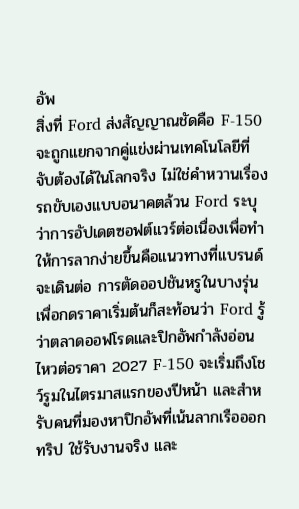อัพ
สิ่งที่ Ford ส่งสัญญาณชัดคือ F-150 จะถูกแยกจากคู่แข่งผ่านเทคโนโลยีที่จับต้องได้ในโลกจริง ไม่ใช่คำหวานเรื่องรถขับเองแบบอนาคตล้วน Ford ระบุว่าการอัปเดตซอฟต์แวร์ต่อเนื่องเพื่อทำให้การลากง่ายขึ้นคือแนวทางที่แบรนด์จะเดินต่อ การตัดออปชันหรูในบางรุ่นเพื่อกดราคาเริ่มต้นก็สะท้อนว่า Ford รู้ว่าตลาดออฟโรดและปิกอัพกำลังอ่อนไหวต่อราคา 2027 F-150 จะเริ่มถึงโชว์รูมในไตรมาสแรกของปีหน้า และสำหรับคนที่มองหาปิกอัพที่เน้นลากเรือออกทริป ใช้รับงานจริง และ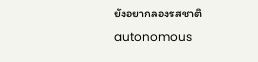ยังอยากลองรสชาติ autonomous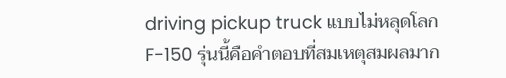driving pickup truck แบบไม่หลุดโลก F-150 รุ่นนี้คือคำตอบที่สมเหตุสมผลมาก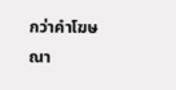กว่าคำโฆษณา